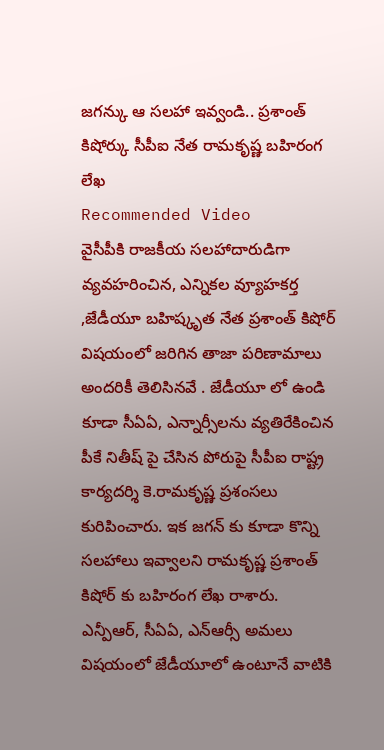జగన్కు ఆ సలహా ఇవ్వండి.. ప్రశాంత్ కిషోర్కు సీపీఐ నేత రామకృష్ణ బహిరంగ లేఖ
Recommended Video
వైసీపీకి రాజకీయ సలహాదారుడిగా వ్యవహరించిన, ఎన్నికల వ్యూహకర్త ,జేడీయూ బహిష్కృత నేత ప్రశాంత్ కిషోర్ విషయంలో జరిగిన తాజా పరిణామాలు అందరికీ తెలిసినవే . జేడీయూ లో ఉండి కూడా సీఏఏ, ఎన్నార్సీలను వ్యతిరేకించిన పీకే నితీష్ పై చేసిన పోరుపై సీపీఐ రాష్ట్ర కార్యదర్శి కె.రామకృష్ణ ప్రశంసలు కురిపించారు. ఇక జగన్ కు కూడా కొన్ని సలహాలు ఇవ్వాలని రామకృష్ణ ప్రశాంత్ కిషోర్ కు బహిరంగ లేఖ రాశారు.
ఎన్పీఆర్, సీఏఏ, ఎన్ఆర్సీ అమలు విషయంలో జేడీయూలో ఉంటూనే వాటికి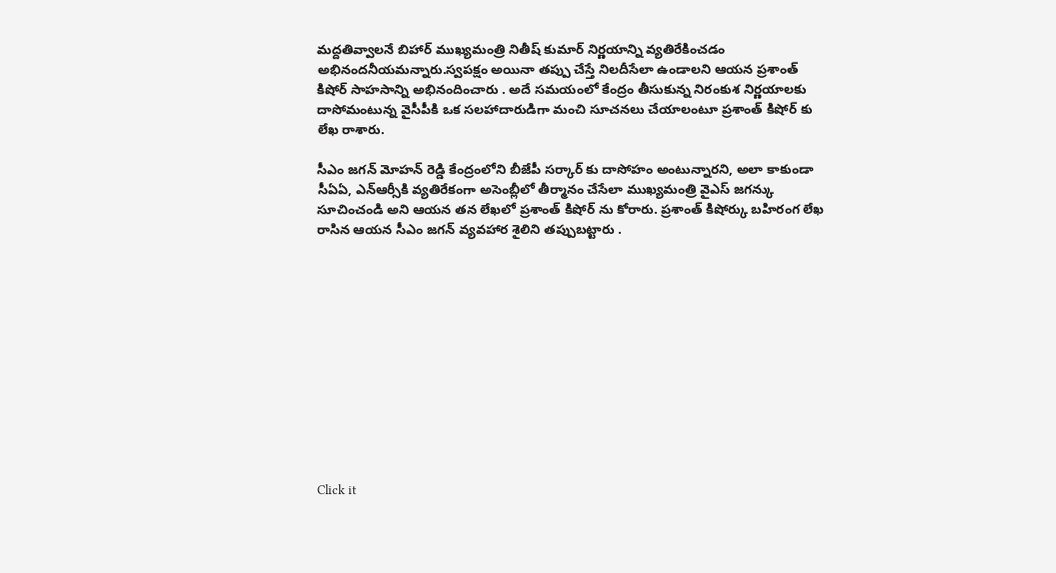మద్దతివ్వాలనే బిహార్ ముఖ్యమంత్రి నితీష్ కుమార్ నిర్ణయాన్ని వ్యతిరేకించడం అభినందనీయమన్నారు.స్వపక్షం అయినా తప్పు చేస్తే నిలదీసేలా ఉండాలని ఆయన ప్రశాంత్ కిషోర్ సాహసాన్ని అభినందించారు . అదే సమయంలో కేంద్రం తీసుకున్న నిరంకుశ నిర్ణయాలకు దాసోమంటున్న వైసీపీకి ఒక సలహాదారుడిగా మంచి సూచనలు చేయాలంటూ ప్రశాంత్ కిషోర్ కు లేఖ రాశారు.

సీఎం జగన్ మోహన్ రెడ్డి కేంద్రంలోని బీజేపీ సర్కార్ కు దాసోహం అంటున్నారని, అలా కాకుండా సీఏఏ, ఎన్ఆర్సీకి వ్యతిరేకంగా అసెంబ్లీలో తీర్మానం చేసేలా ముఖ్యమంత్రి వైఎస్ జగన్కు సూచించండి అని ఆయన తన లేఖలో ప్రశాంత్ కిషోర్ ను కోరారు. ప్రశాంత్ కిషోర్కు బహిరంగ లేఖ రాసిన ఆయన సీఎం జగన్ వ్యవహార శైలిని తప్పుబట్టారు .












Click it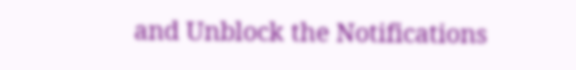and Unblock the Notifications